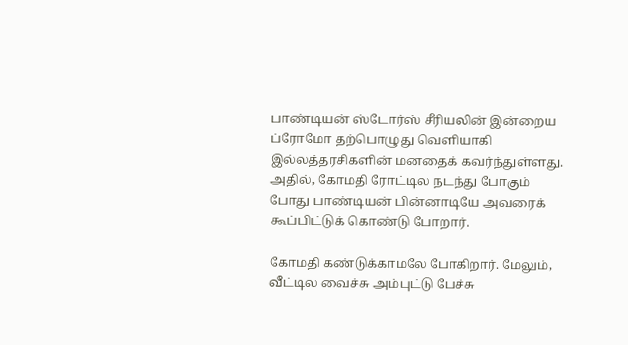பாண்டியன் ஸ்டோர்ஸ் சீரியலின் இன்றைய ப்ரோமோ தற்பொழுது வெளியாகி இல்லத்தரசிகளின் மனதைக் கவர்ந்துள்ளது. அதில், கோமதி ரோட்டில நடந்து போகும் போது பாண்டியன் பின்னாடியே அவரைக் கூப்பிட்டுக் கொண்டு போறார்.

கோமதி கண்டுக்காமலே போகிறார். மேலும், வீட்டில வைச்சு அம்புட்டு பேச்சு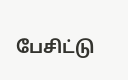பேசிட்டு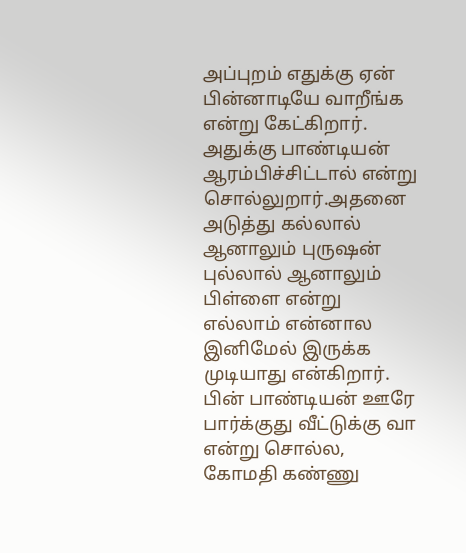அப்புறம் எதுக்கு ஏன் பின்னாடியே வாறீங்க என்று கேட்கிறார். அதுக்கு பாண்டியன் ஆரம்பிச்சிட்டால் என்று சொல்லுறார்.அதனை அடுத்து கல்லால் ஆனாலும் புருஷன் புல்லால் ஆனாலும் பிள்ளை என்று எல்லாம் என்னால இனிமேல் இருக்க முடியாது என்கிறார்.
பின் பாண்டியன் ஊரே பார்க்குது வீட்டுக்கு வா என்று சொல்ல, கோமதி கண்ணு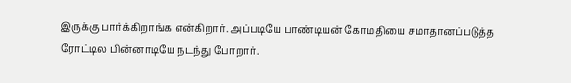இருக்கு பார்க்கிறாங்க என்கிறார். அப்படியே பாண்டியன் கோமதியை சமாதானப்படுத்த ரோட்டில பின்னாடியே நடந்து போறார்.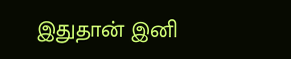இதுதான் இனி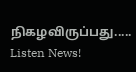நிகழவிருப்பது.....
Listen News!